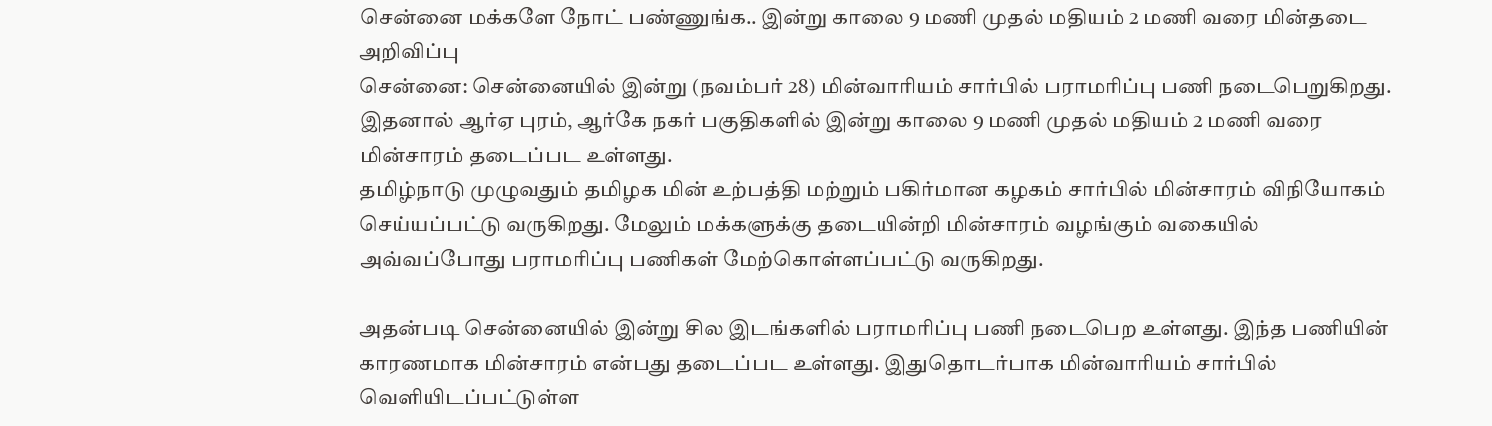சென்னை மக்களே நோட் பண்ணுங்க.. இன்று காலை 9 மணி முதல் மதியம் 2 மணி வரை மின்தடை அறிவிப்பு
சென்னை: சென்னையில் இன்று (நவம்பர் 28) மின்வாரியம் சார்பில் பராமரிப்பு பணி நடைபெறுகிறது. இதனால் ஆர்ஏ புரம், ஆர்கே நகர் பகுதிகளில் இன்று காலை 9 மணி முதல் மதியம் 2 மணி வரை மின்சாரம் தடைப்பட உள்ளது.
தமிழ்நாடு முழுவதும் தமிழக மின் உற்பத்தி மற்றும் பகிர்மான கழகம் சார்பில் மின்சாரம் விநியோகம் செய்யப்பட்டு வருகிறது. மேலும் மக்களுக்கு தடையின்றி மின்சாரம் வழங்கும் வகையில் அவ்வப்போது பராமரிப்பு பணிகள் மேற்கொள்ளப்பட்டு வருகிறது.

அதன்படி சென்னையில் இன்று சில இடங்களில் பராமரிப்பு பணி நடைபெற உள்ளது. இந்த பணியின் காரணமாக மின்சாரம் என்பது தடைப்பட உள்ளது. இதுதொடர்பாக மின்வாரியம் சார்பில் வெளியிடப்பட்டுள்ள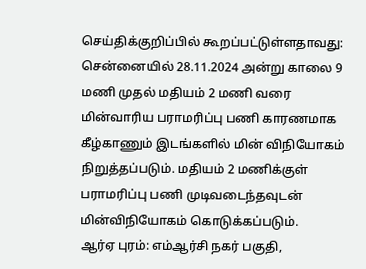செய்திக்குறிப்பில் கூறப்பட்டுள்ளதாவது:
சென்னையில் 28.11.2024 அன்று காலை 9 மணி முதல் மதியம் 2 மணி வரை மின்வாரிய பராமரிப்பு பணி காரணமாக கீழ்காணும் இடங்களில் மின் விநியோகம் நிறுத்தப்படும். மதியம் 2 மணிக்குள் பராமரிப்பு பணி முடிவடைந்தவுடன் மின்விநியோகம் கொடுக்கப்படும்.
ஆர்ஏ புரம்: எம்ஆர்சி நகர் பகுதி,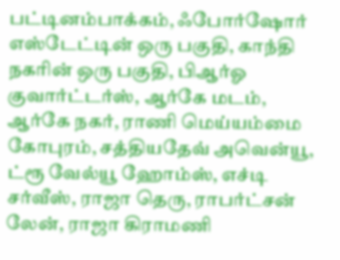பட்டினம்பாக்கம், ஃபோர்ஷோர் எஸ்டேட்டின் ஒரு பகுதி, காந்தி நகரின் ஒரு பகுதி, பிஆர்ஓ குவார்ட்டர்ஸ், ஆர்கே மடம், ஆர்கே நகர், ராணி மெய்யம்மை கோபுரம், சத்தியதேவ் அவென்யூ, ட்ரூ வேல்யூ ஹோம்ஸ், எச்டி சர்வீஸ், ராஜா தெரு, ராபர்ட்சன் லேன், ராஜா கிராமணி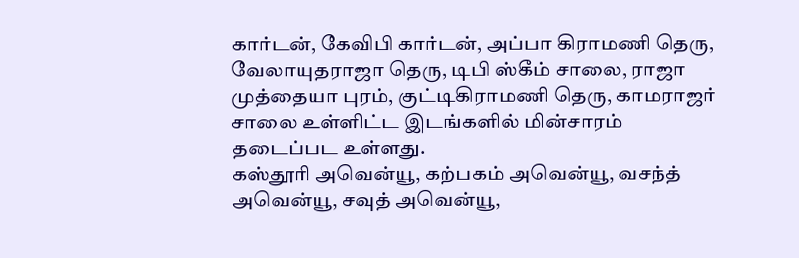கார்டன், கேவிபி கார்டன், அப்பா கிராமணி தெரு, வேலாயுதராஜா தெரு, டிபி ஸ்கீம் சாலை, ராஜா முத்தையா புரம், குட்டிகிராமணி தெரு, காமராஜர் சாலை உள்ளிட்ட இடங்களில் மின்சாரம் தடைப்பட உள்ளது.
கஸ்தூரி அவென்யூ, கற்பகம் அவென்யூ, வசந்த் அவென்யூ, சவுத் அவென்யூ,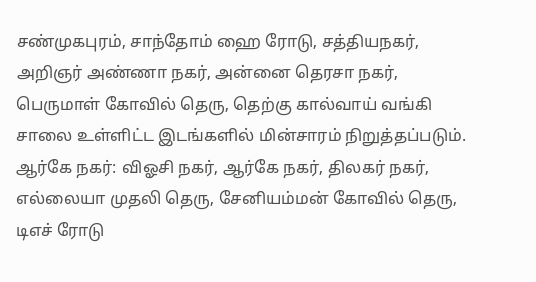சண்முகபுரம், சாந்தோம் ஹை ரோடு, சத்தியநகர், அறிஞர் அண்ணா நகர், அன்னை தெரசா நகர், பெருமாள் கோவில் தெரு, தெற்கு கால்வாய் வங்கி சாலை உள்ளிட்ட இடங்களில் மின்சாரம் நிறுத்தப்படும்.
ஆர்கே நகர்: விஓசி நகர், ஆர்கே நகர், திலகர் நகர், எல்லையா முதலி தெரு, சேனியம்மன் கோவில் தெரு, டிஎச் ரோடு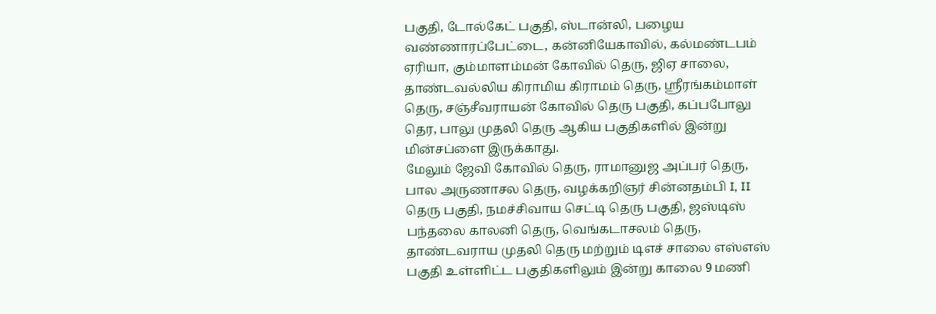பகுதி, டோல்கேட் பகுதி, ஸ்டான்லி, பழைய வண்ணாரப்பேட்டை, கன்னியேகாவில், கல்மண்டபம் ஏரியா, கும்மாளம்மன் கோவில் தெரு, ஜிஏ சாலை, தாண்டவல்லிய கிராமிய கிராமம் தெரு, ஸ்ரீரங்கம்மாள் தெரு, சஞ்சீவராயன் கோவில் தெரு பகுதி, கப்பபோலு தெர, பாலு முதலி தெரு ஆகிய பகுதிகளில் இன்று மின்சப்ளை இருக்காது.
மேலும் ஜேவி கோவில் தெரு, ராமானுஜ அப்பர் தெரு, பால அருணாசல தெரு, வழக்கறிஞர் சின்னதம்பி I, II தெரு பகுதி, நமச்சிவாய செட்டி தெரு பகுதி, ஜஸ்டிஸ் பந்தலை காலனி தெரு, வெங்கடாசலம் தெரு, தாண்டவராய முதலி தெரு மற்றும் டிஎச் சாலை எஸ்எஸ் பகுதி உள்ளிட்ட பகுதிகளிலும் இன்று காலை 9 மணி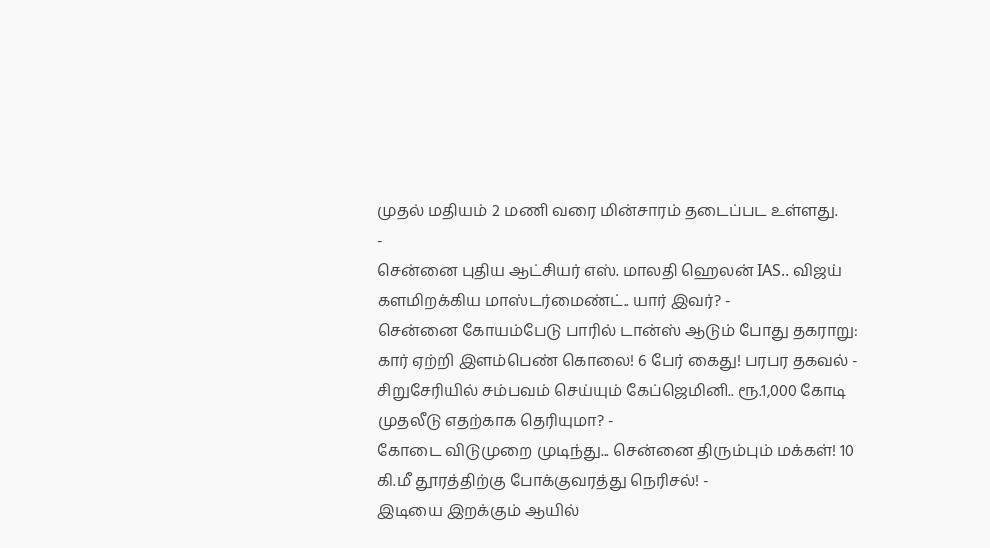முதல் மதியம் 2 மணி வரை மின்சாரம் தடைப்பட உள்ளது.
-
சென்னை புதிய ஆட்சியர் எஸ். மாலதி ஹெலன் IAS.. விஜய் களமிறக்கிய மாஸ்டர்மைண்ட்.. யார் இவர்? -
சென்னை கோயம்பேடு பாரில் டான்ஸ் ஆடும் போது தகராறு: கார் ஏற்றி இளம்பெண் கொலை! 6 பேர் கைது! பரபர தகவல் -
சிறுசேரியில் சம்பவம் செய்யும் கேப்ஜெமினி.. ரூ.1,000 கோடி முதலீடு எதற்காக தெரியுமா? -
கோடை விடுமுறை முடிந்து... சென்னை திரும்பும் மக்கள்! 10 கி.மீ தூரத்திற்கு போக்குவரத்து நெரிசல்! -
இடியை இறக்கும் ஆயில்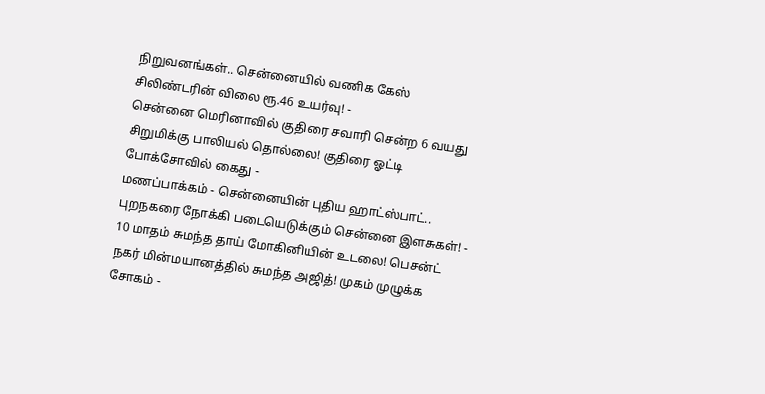நிறுவனங்கள்.. சென்னையில் வணிக கேஸ் சிலிண்டரின் விலை ரூ.46 உயர்வு! -
சென்னை மெரினாவில் குதிரை சவாரி சென்ற 6 வயது சிறுமிக்கு பாலியல் தொல்லை! குதிரை ஓட்டி போக்சோவில் கைது -
மணப்பாக்கம் - சென்னையின் புதிய ஹாட்ஸ்பாட்.. புறநகரை நோக்கி படையெடுக்கும் சென்னை இளசுகள்! -
10 மாதம் சுமந்த தாய் மோகினியின் உடலை! பெசன்ட் நகர் மின்மயானத்தில் சுமந்த அஜித்! முகம் முழுக்க சோகம் -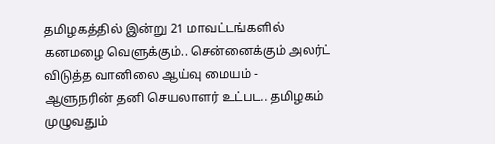தமிழகத்தில் இன்று 21 மாவட்டங்களில் கனமழை வெளுக்கும்.. சென்னைக்கும் அலர்ட் விடுத்த வானிலை ஆய்வு மையம் -
ஆளுநரின் தனி செயலாளர் உட்பட.. தமிழகம் முழுவதும்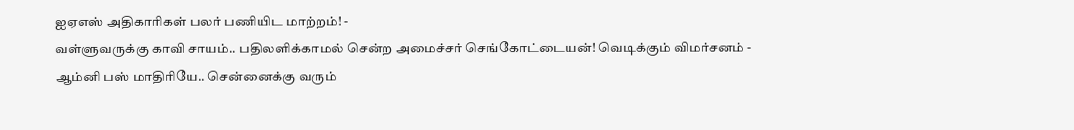ஐஏஎஸ் அதிகாரிகள் பலர் பணியிட மாற்றம்! -
வள்ளுவருக்கு காவி சாயம்.. பதிலளிக்காமல் சென்ற அமைச்சர் செங்கோட்டையன்! வெடிக்கும் விமர்சனம் -
ஆம்னி பஸ் மாதிரியே.. சென்னைக்கு வரும்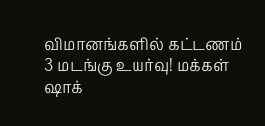விமானங்களில் கட்டணம் 3 மடங்கு உயர்வு! மக்கள் ஷாக்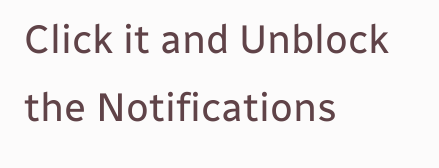Click it and Unblock the Notifications